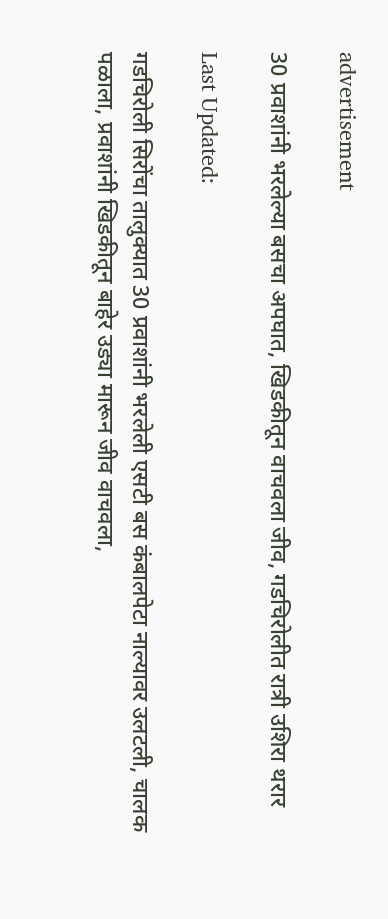advertisement

30 प्रवाशांनी भरलेल्या बसचा अपघात, खिडकीतून वाचवला जीव, गडचिरोलीत रात्री उशिरा थरार

Last Updated:

गडचिरोली सिरोंचा तालुक्यात 30 प्रवाशांनी भरलेली एसटी बस कंबालपेटा नाल्यावर उलटली, चालक पळाला, प्रवाशांनी खिडकीतून बाहेर उड्या मारून जीव वाचवला,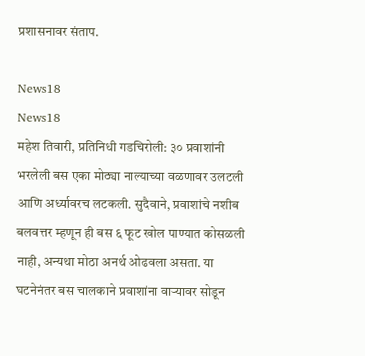प्रशासनावर संताप.

News18
News18
महेश तिवारी, प्रतिनिधी गडचिरोली: ३० प्रवाशांनी भरलेली बस एका मोठ्या नाल्याच्या वळणावर उलटली आणि अर्ध्यावरच लटकली. सुदैवाने, प्रवाशांचे नशीब बलवत्तर म्हणून ही बस ६ फूट खोल पाण्यात कोसळली नाही, अन्यथा मोठा अनर्थ ओढवला असता. या घटनेनंतर बस चालकाने प्रवाशांना वाऱ्यावर सोडून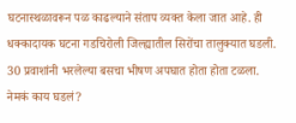घटनास्थळावरून पळ काढल्याने संताप व्यक्त केला जात आहे. ही धक्कादायक घटना गडचिरोली जिल्ह्यातील सिरोंचा तालुक्यात घडली. 30 प्रवाशांनी भरलेल्या बसचा भीषण अपघात होता होता टळला.
नेमकं काय घडलं?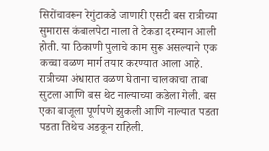सिरोंचावरून रेगुंटाकडे जाणारी एसटी बस रात्रीच्या सुमारास कंबालपेटा नाला ते टेकडा दरम्यान आली होती. या ठिकाणी पुलाचे काम सुरू असल्याने एक कच्चा वळण मार्ग तयार करण्यात आला आहे. रात्रीच्या अंधारात वळण घेताना चालकाचा ताबा सुटला आणि बस थेट नाल्याच्या कडेला गेली. बस एका बाजूला पूर्णपणे झुकली आणि नाल्यात पडता पडता तिथेच अडकून राहिली.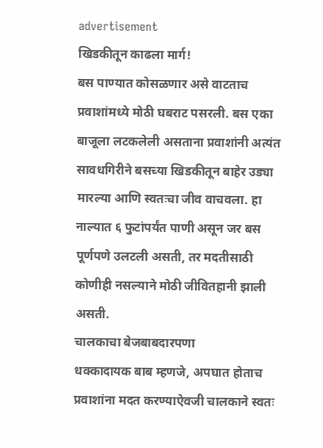advertisement
खिडकीतून काढला मार्ग!
बस पाण्यात कोसळणार असे वाटताच प्रवाशांमध्ये मोठी घबराट पसरली. बस एका बाजूला लटकलेली असताना प्रवाशांनी अत्यंत सावधगिरीने बसच्या खिडकीतून बाहेर उड्या मारल्या आणि स्वतःचा जीव वाचवला. हा नाल्यात ६ फुटांपर्यंत पाणी असून जर बस पूर्णपणे उलटली असती, तर मदतीसाठी कोणीही नसल्याने मोठी जीवितहानी झाली असती.
चालकाचा बेजबाबदारपणा
धक्कादायक बाब म्हणजे, अपघात होताच प्रवाशांना मदत करण्याऐवजी चालकाने स्वतः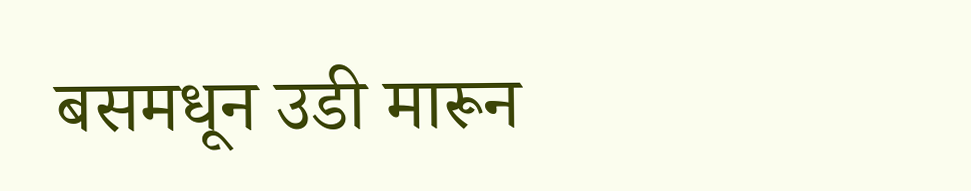बसमधून उडी मारून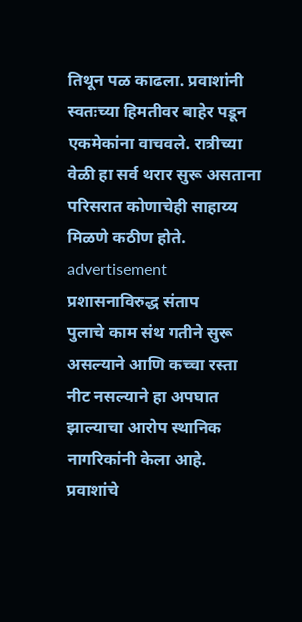तिथून पळ काढला. प्रवाशांनी स्वतःच्या हिमतीवर बाहेर पडून एकमेकांना वाचवले. रात्रीच्या वेळी हा सर्व थरार सुरू असताना परिसरात कोणाचेही साहाय्य मिळणे कठीण होते.
advertisement
प्रशासनाविरुद्ध संताप
पुलाचे काम संथ गतीने सुरू असल्याने आणि कच्चा रस्ता नीट नसल्याने हा अपघात झाल्याचा आरोप स्थानिक नागरिकांनी केला आहे. प्रवाशांचे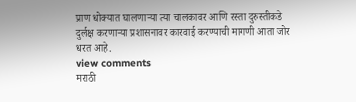प्राण धोक्यात घालणाऱ्या त्या चालकावर आणि रस्ता दुरुस्तीकडे दुर्लक्ष करणाऱ्या प्रशासनावर कारवाई करण्याची मागणी आता जोर धरत आहे.
view comments
मराठी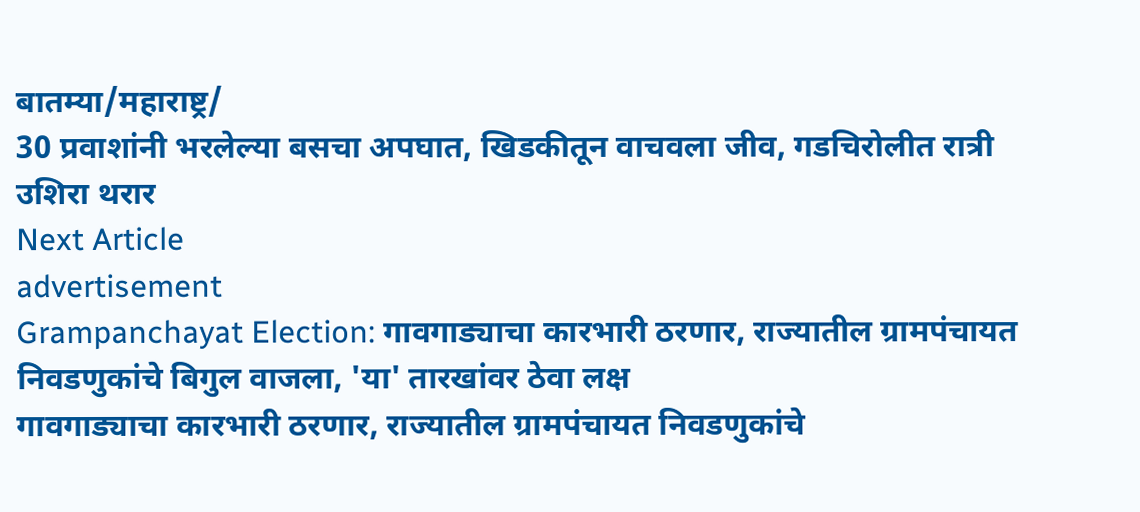बातम्या/महाराष्ट्र/
30 प्रवाशांनी भरलेल्या बसचा अपघात, खिडकीतून वाचवला जीव, गडचिरोलीत रात्री उशिरा थरार
Next Article
advertisement
Grampanchayat Election: गावगाड्याचा कारभारी ठरणार, राज्यातील ग्रामपंचायत निवडणुकांचे बिगुल वाजला, 'या' तारखांवर ठेवा लक्ष
गावगाड्याचा कारभारी ठरणार, राज्यातील ग्रामपंचायत निवडणुकांचे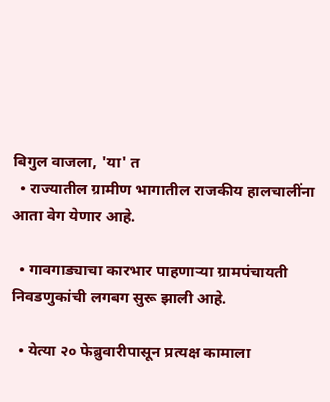बिगुल वाजला, 'या' त
  • राज्यातील ग्रामीण भागातील राजकीय हालचालींना आता वेग येणार आहे.

  • गावगाड्याचा कारभार पाहणाऱ्या ग्रामपंचायती निवडणुकांची लगबग सुरू झाली आहे.

  • येत्या २० फेब्रुवारीपासून प्रत्यक्ष कामाला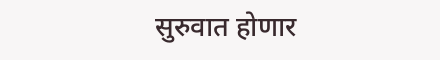सुरुवात होणार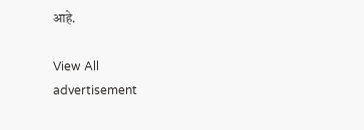आहे.

View All
advertisement